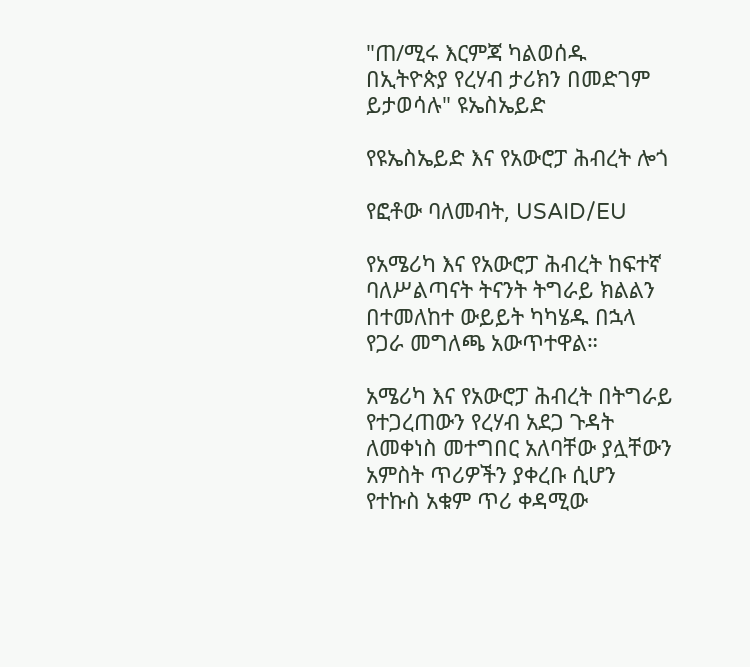"ጠ/ሚሩ እርምጃ ካልወሰዱ በኢትዮጵያ የረሃብ ታሪክን በመድገም ይታወሳሉ" ዩኤስኤይድ

የዩኤስኤይድ እና የአውሮፓ ሕብረት ሎጎ

የፎቶው ባለመብት, USAID/EU

የአሜሪካ እና የአውሮፓ ሕብረት ከፍተኛ ባለሥልጣናት ትናንት ትግራይ ክልልን በተመለከተ ውይይት ካካሄዱ በኋላ የጋራ መግለጫ አውጥተዋል።

አሜሪካ እና የአውሮፓ ሕብረት በትግራይ የተጋረጠውን የረሃብ አደጋ ጉዳት ለመቀነስ መተግበር አለባቸው ያሏቸውን አምስት ጥሪዎችን ያቀረቡ ሲሆን የተኩስ አቁም ጥሪ ቀዳሚው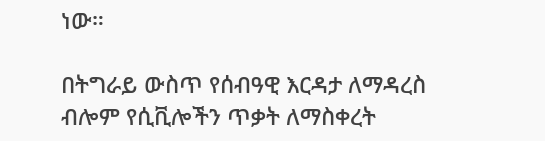ነው።

በትግራይ ውስጥ የሰብዓዊ እርዳታ ለማዳረስ ብሎም የሲቪሎችን ጥቃት ለማስቀረት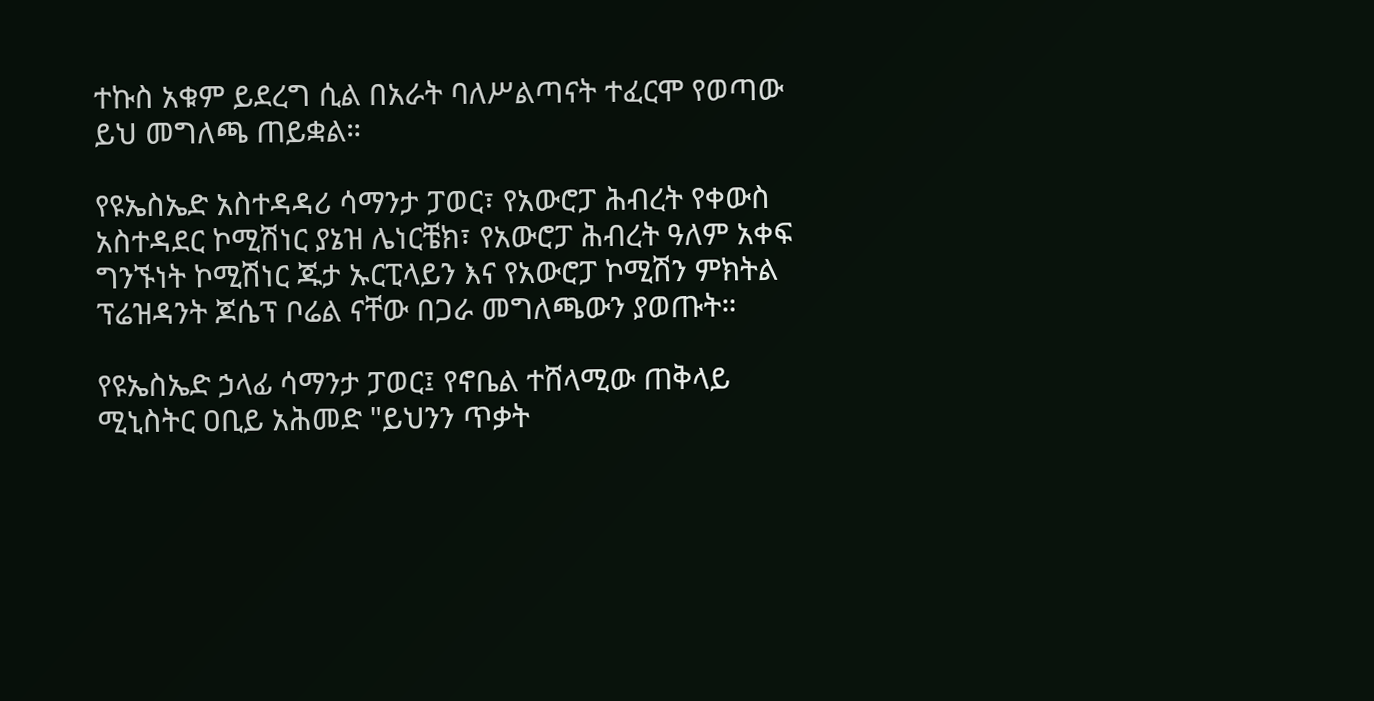ተኩስ አቁም ይደረግ ሲል በአራት ባለሥልጣናት ተፈርሞ የወጣው ይህ መግለጫ ጠይቋል።

የዩኤስኤድ አስተዳዳሪ ሳማንታ ፓወር፣ የአውሮፓ ሕብረት የቀውስ አስተዳደር ኮሚሽነር ያኔዝ ሌነርቼክ፣ የአውሮፓ ሕብረት ዓለም አቀፍ ግንኙነት ኮሚሽነር ጁታ ኡርፒላይን እና የአውሮፓ ኮሚሽን ምክትል ፕሬዝዳንት ጆሴፕ ቦሬል ናቸው በጋራ መግለጫውን ያወጡት።

የዩኤስኤድ ኃላፊ ሳማንታ ፓወር፤ የኖቤል ተሸላሚው ጠቅላይ ሚኒስትር ዐቢይ አሕመድ "ይህንን ጥቃት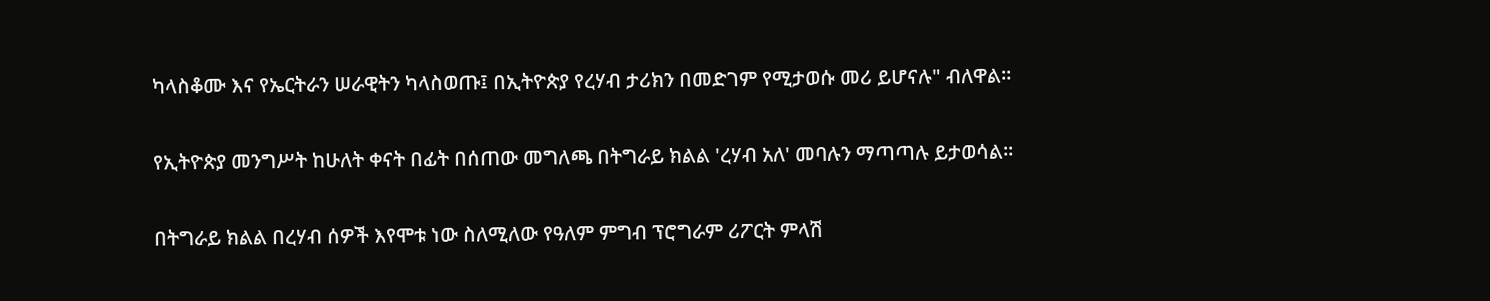ካላስቆሙ እና የኤርትራን ሠራዊትን ካላስወጡ፤ በኢትዮጵያ የረሃብ ታሪክን በመድገም የሚታወሱ መሪ ይሆናሉ" ብለዋል።

የኢትዮጵያ መንግሥት ከሁለት ቀናት በፊት በሰጠው መግለጫ በትግራይ ክልል 'ረሃብ አለ' መባሉን ማጣጣሉ ይታወሳል።

በትግራይ ክልል በረሃብ ሰዎች እየሞቱ ነው ስለሚለው የዓለም ምግብ ፕሮግራም ሪፖርት ምላሽ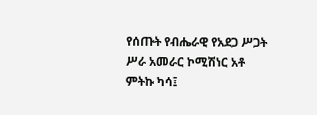የሰጡት የብሔራዊ የአደጋ ሥጋት ሥራ አመራር ኮሚሽነር አቶ ምትኩ ካሳ፤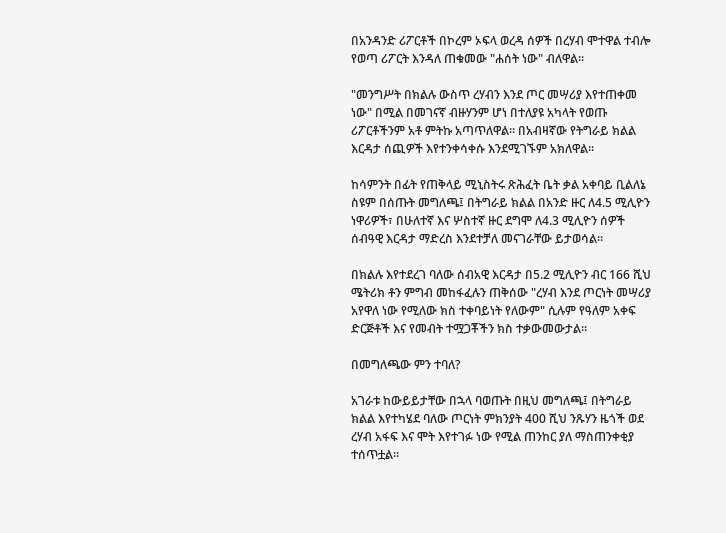በአንዳንድ ሪፖርቶች በኮረም ኦፍላ ወረዳ ሰዎች በረሃብ ሞተዋል ተብሎ የወጣ ሪፖርት እንዳለ ጠቁመው "ሐሰት ነው" ብለዋል።

"መንግሥት በክልሉ ውስጥ ረሃብን እንደ ጦር መሣሪያ እየተጠቀመ ነው" በሚል በመገናኛ ብዙሃንም ሆነ በተለያዩ አካላት የወጡ ሪፖርቶችንም አቶ ምትኩ አጣጥለዋል። በአብዛኛው የትግራይ ክልል እርዳታ ሰጪዎች እየተንቀሳቀሱ እንደሚገኙም አክለዋል።

ከሳምንት በፊት የጠቅላይ ሚኒስትሩ ጽሕፈት ቤት ቃል አቀባይ ቢልለኔ ስዩም በሰጡት መግለጫ፤ በትግራይ ክልል በአንድ ዙር ለ4.5 ሚሊዮን ነዋሪዎች፣ በሁለተኛ እና ሦስተኛ ዙር ደግሞ ለ4.3 ሚሊዮን ሰዎች ሰብዓዊ እርዳታ ማድረስ እንደተቻለ መናገራቸው ይታወሳል።

በክልሉ እየተደረገ ባለው ሰብአዊ እርዳታ በ5.2 ሚሊዮን ብር 166 ሺህ ሜትሪክ ቶን ምግብ መከፋፈሉን ጠቅሰው "ረሃብ እንደ ጦርነት መሣሪያ አየዋለ ነው የሚለው ክስ ተቀባይነት የለውም" ሲሉም የዓለም አቀፍ ድርጅቶች እና የመብት ተሟጋቾችን ክስ ተቃውመውታል።

በመግለጫው ምን ተባለ?

አገራቱ ከውይይታቸው በኋላ ባወጡት በዚህ መግለጫ፤ በትግራይ ክልል እየተካሄደ ባለው ጦርነት ምክንያት 400 ሺህ ንጹሃን ዜጎች ወደ ረሃብ አፋፍ እና ሞት እየተገፉ ነው የሚል ጠንከር ያለ ማስጠንቀቂያ ተሰጥቷል።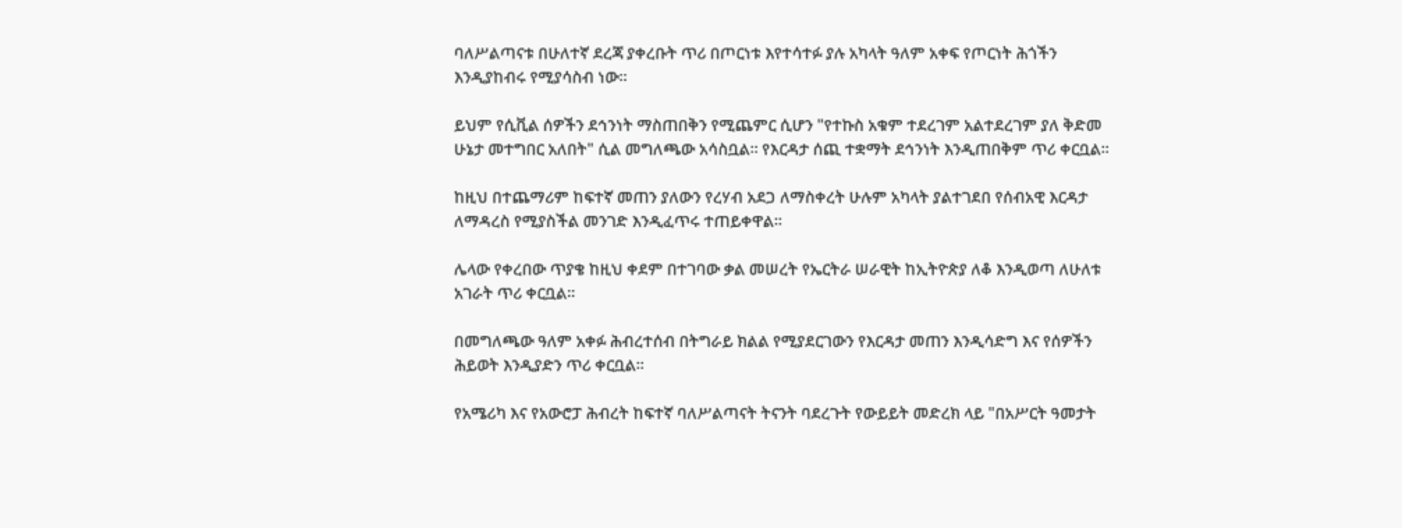ባለሥልጣናቱ በሁለተኛ ደረጃ ያቀረቡት ጥሪ በጦርነቱ እየተሳተፉ ያሉ አካላት ዓለም አቀፍ የጦርነት ሕጎችን እንዲያከብሩ የሚያሳስብ ነው።

ይህም የሲቪል ሰዎችን ደኅንነት ማስጠበቅን የሚጨምር ሲሆን "የተኩስ አቁም ተደረገም አልተደረገም ያለ ቅድመ ሁኔታ መተግበር አለበት" ሲል መግለጫው አሳስቧል። የእርዳታ ሰጪ ተቋማት ደኅንነት እንዲጠበቅም ጥሪ ቀርቧል።

ከዚህ በተጨማሪም ከፍተኛ መጠን ያለውን የረሃብ አደጋ ለማስቀረት ሁሉም አካላት ያልተገደበ የሰብአዊ እርዳታ ለማዳረስ የሚያስችል መንገድ እንዲፈጥሩ ተጠይቀዋል።

ሌላው የቀረበው ጥያቄ ከዚህ ቀደም በተገባው ቃል መሠረት የኤርትራ ሠራዊት ከኢትዮጵያ ለቆ እንዲወጣ ለሁለቱ አገራት ጥሪ ቀርቧል።

በመግለጫው ዓለም አቀፉ ሕብረተሰብ በትግራይ ክልል የሚያደርገውን የእርዳታ መጠን እንዲሳድግ እና የሰዎችን ሕይወት እንዲያድን ጥሪ ቀርቧል።

የአሜሪካ እና የአውሮፓ ሕብረት ከፍተኛ ባለሥልጣናት ትናንት ባደረጉት የውይይት መድረክ ላይ "በአሥርት ዓመታት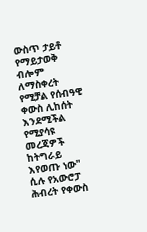ውስጥ ታይቶ የማይታወቅ ብሎም ለማስቀረት የሚቻል የሰብዓዊ ቀውስ ሊከሰት እንደሚችል የሚያሳዩ መረጃዎች ከትግራይ እየወጡ ነው" ሲሉ የአውሮፓ ሕብረት የቀውስ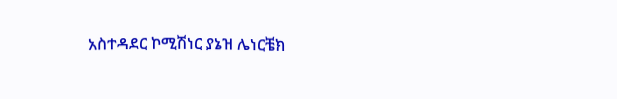አስተዳደር ኮሚሽነር ያኔዝ ሌነርቼክ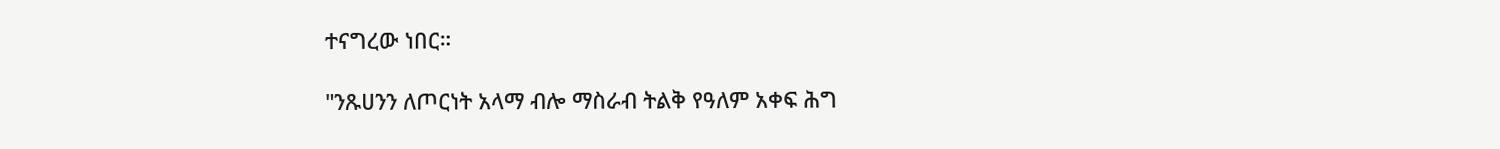ተናግረው ነበር።

"ንጹሀንን ለጦርነት አላማ ብሎ ማስራብ ትልቅ የዓለም አቀፍ ሕግ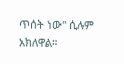ጥሰት ነው" ሲሉም አክለዋል።